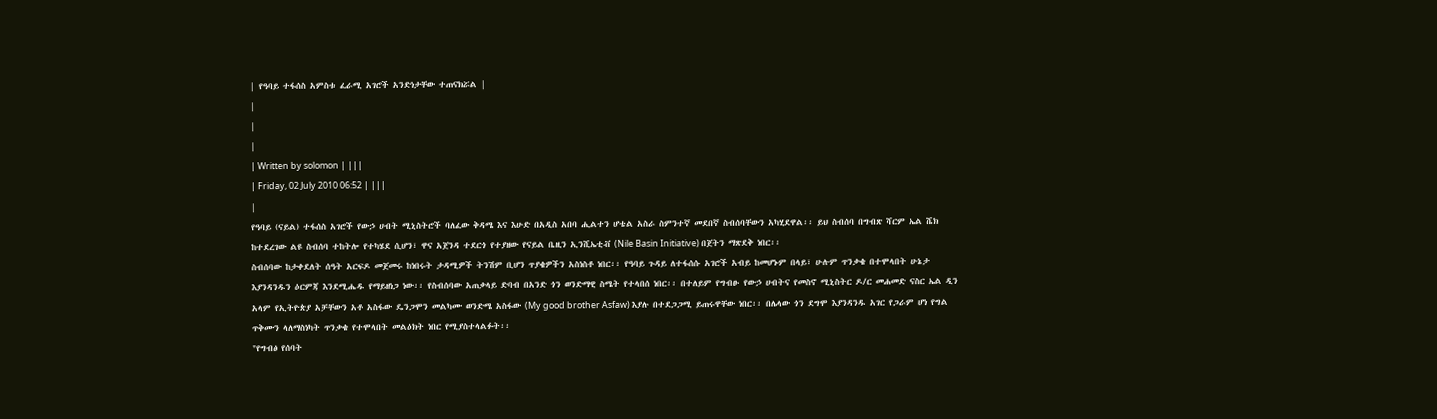| የዓባይ ተፋሰስ አምስቱ ፈራሚ አገሮች አንድነታቸው ተጠናክሯል |
|
|
|
| Written by solomon | |||
| Friday, 02 July 2010 06:52 | |||
|
የዓባይ (ናይል) ተፋሰስ አገሮች የውኃ ሀብት ሚኒስትሮች ባለፈው ቅዳሜ እና እሁድ በአዲስ አበባ ሒልተን ሆቴል አስራ ስምንተኛ መደበኛ ስብሰባቸውን አካሂደዋል፡፡ ይህ ስብሰባ በግብጽ ሻርም ኤል ሼክ ከተደረገው ልዩ ስብሰባ ተከትሎ የተካሄደ ሲሆን፣ ዋና አጀንዳ ተደርጎ የተያዘው የናይል ቤዚን ኢንሺኤቲቭ (Nile Basin Initiative) በጀትን ማጽደቅ ነበር፡፡
ስብሰባው ከታቀደለት ሰዓት አርፍዶ መጀመሩ ከነበሩት ታዳሚዎች ትንሽም ቢሆን ጥያቄዎችን አስነስቶ ነበር፡፡ የዓባይ ጉዳይ ለተፋሰሱ አገሮች አብይ ከመሆኑም በላይ፣ ሁሉም ጥንቃቄ በተሞላበት ሁኔታ እያንዳንዱን ዕርምጃ እንደሚሔዱ የማይዘነጋ ነው፡፡ የስብሰባው አጠቃላይ ድባብ በአንድ ጎን ወንድማዊ ስሜት የተላበሰ ነበር፡፡ በተለይም የግብፁ የውኃ ሀብትና የመስኖ ሚኒስትር ዶ/ር መሐመድ ናስር ኤል ዲን አላም የኢትዮጵያ አቻቸውን አቶ አስፋው ዴንጋሞን መልካሙ ወንድሜ አስፋው (My good brother Asfaw) እያሉ በተደጋጋሚ ይጠሩዋቸው ነበር፡፡ በሌላው ጎን ደግሞ እያንዳንዱ አገር የጋራም ሆነ የግል ጥቅሙን ላለማስነካት ጥንቃቄ የተሞላበት መልዕክት ነበር የሚያስተላልፉት፡፡
"የግብፅ የሰባት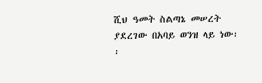ሺህ ዓመት ስልጣኔ መሠረት ያደረገው በአባይ ወንዝ ላይ ነው፡፡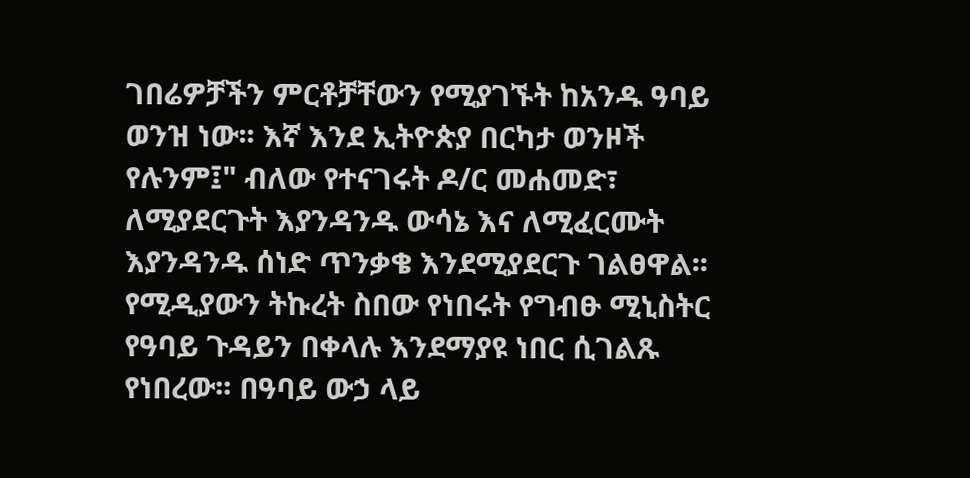ገበሬዎቻችን ምርቶቻቸውን የሚያገኙት ከአንዱ ዓባይ ወንዝ ነው፡፡ እኛ እንደ ኢትዮጵያ በርካታ ወንዞች የሉንም፤" ብለው የተናገሩት ዶ/ር መሐመድ፣ ለሚያደርጉት እያንዳንዱ ውሳኔ እና ለሚፈርሙት እያንዳንዱ ሰነድ ጥንቃቄ እንደሚያደርጉ ገልፀዋል፡፡ የሚዲያውን ትኩረት ስበው የነበሩት የግብፁ ሚኒስትር የዓባይ ጉዳይን በቀላሉ እንደማያዩ ነበር ሲገልጹ የነበረው፡፡ በዓባይ ውኃ ላይ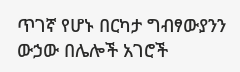ጥገኛ የሆኑ በርካታ ግብፃውያንን ውኃው በሌሎች አገሮች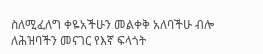ስለሚፈለግ ቀዬአችሁን መልቀቅ አለባችሁ ብሎ ለሕዝባችን መናገር የእኛ ፍላጎት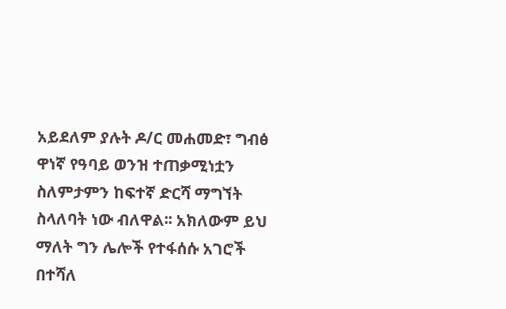አይደለም ያሉት ዶ/ር መሐመድ፣ ግብፅ ዋነኛ የዓባይ ወንዝ ተጠቃሚነቷን ስለምታምን ከፍተኛ ድርሻ ማግኘት ስላለባት ነው ብለዋል፡፡ አክለውም ይህ ማለት ግን ሌሎች የተፋሰሱ አገሮች በተሻለ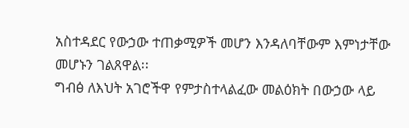አስተዳደር የውኃው ተጠቃሚዎች መሆን እንዳለባቸውም እምነታቸው መሆኑን ገልጸዋል፡፡
ግብፅ ለእህት አገሮችዋ የምታስተላልፈው መልዕክት በውኃው ላይ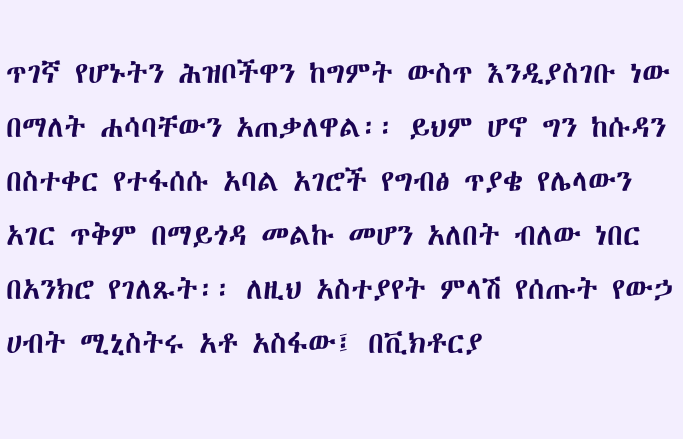ጥገኛ የሆኑትን ሕዝቦችዋን ከግምት ውስጥ እንዲያስገቡ ነው በማለት ሐሳባቸውን አጠቃለዋል፡፡ ይህም ሆኖ ግን ከሱዳን በስተቀር የተፋሰሱ አባል አገሮች የግብፅ ጥያቄ የሌላውን አገር ጥቅም በማይጎዳ መልኩ መሆን አለበት ብለው ነበር በአንክሮ የገለጹት፡፡ ለዚህ አስተያየት ምላሽ የሰጡት የውኃ ሀብት ሚኒስትሩ አቶ አስፋው፤ በቪክቶርያ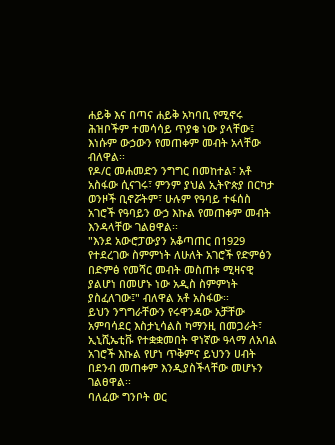ሐይቅ እና በጣና ሐይቅ አካባቢ የሚኖሩ ሕዝቦችም ተመሳሳይ ጥያቄ ነው ያላቸው፤ እነሱም ውኃውን የመጠቀም መብት አላቸው ብለዋል፡፡
የዶ/ር መሐመድን ንግግር በመከተል፣ አቶ አስፋው ሲናገሩ፣ ምንም ያህል ኢትዮጵያ በርካታ ወንዞች ቢኖሯትም፣ ሁሉም የዓባይ ተፋሰስ አገሮች የዓባይን ውኃ እኩል የመጠቀም መብት እንዳላቸው ገልፀዋል፡፡
"እንደ አውሮፓውያን አቆጣጠር በ1929 የተደረገው ስምምነት ለሁለት አገሮች የድምፅን በድምፅ የመሻር መብት መስጠቱ ሚዛናዊ ያልሆነ በመሆኑ ነው አዲስ ስምምነት ያስፈለገው፤" ብለዋል አቶ አስፋው፡፡
ይህን ንግግራቸውን የሩዋንዳው አቻቸው አምባሳደር እስታኒሳልስ ካማንዚ በመጋራት፣ ኢኒሺኤቲቩ የተቋቋመበት ዋነኛው ዓላማ ለአባል አገሮች እኩል የሆነ ጥቅምና ይህንን ሀብት በደንብ መጠቀም እንዲያስችላቸው መሆኑን ገልፀዋል፡፡
ባለፈው ግንቦት ወር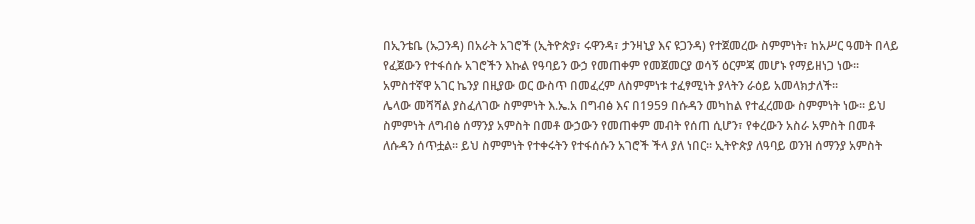በኢንቴቤ (ኡጋንዳ) በአራት አገሮች (ኢትዮጵያ፣ ሩዋንዳ፣ ታንዛኒያ እና ዩጋንዳ) የተጀመረው ስምምነት፣ ከአሥር ዓመት በላይ የፈጀውን የተፋሰሱ አገሮችን እኩል የዓባይን ውኃ የመጠቀም የመጀመርያ ወሳኝ ዕርምጃ መሆኑ የማይዘነጋ ነው፡፡ አምስተኛዋ አገር ኬንያ በዚያው ወር ውስጥ በመፈረም ለስምምነቱ ተፈፃሚነት ያላትን ራዕይ አመላክታለች፡፡
ሌላው መሻሻል ያስፈለገው ስምምነት እ.ኤ.አ በግብፅ እና በ1959 በሱዳን መካከል የተፈረመው ስምምነት ነው፡፡ ይህ ስምምነት ለግብፅ ሰማንያ አምስት በመቶ ውኃውን የመጠቀም መብት የሰጠ ሲሆን፣ የቀረውን አስራ አምስት በመቶ ለሱዳን ሰጥቷል፡፡ ይህ ስምምነት የተቀሩትን የተፋሰሱን አገሮች ችላ ያለ ነበር፡፡ ኢትዮጵያ ለዓባይ ወንዝ ሰማንያ አምስት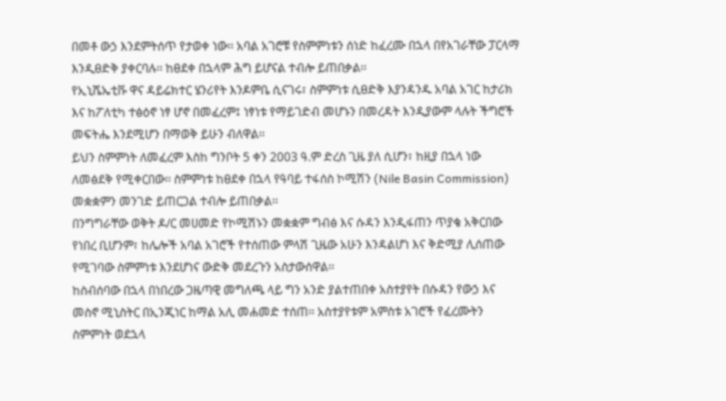በመቶ ውኃ እንደምትሰጥ የታወቀ ነው፡፡ አባል አገሮቹ የስምምነቱን ሰነድ ከፈረሙ በኋላ በየአገራቸው ፓርላማ እንዲፀድቅ ያቀርባሉ፡፡ ከፀደቀ በኋላም ሕግ ይሆናል ተብሎ ይጠበቃል፡፡
የኢኒሼኤቲቩ ዋና ዳይሬክተር ሄንሪየት እንዶምቤ ሲናገሩ፣ ስምምነቱ ሲፀድቅ እያንዳንዱ አባል አገር ከታሪክ እና ከፖለቲካ ተፅዕኖ ነፃ ሆኖ በመፈረም፤ ነፃነቱ የማይገድብ መሆኑን በመረዳት እንዲያውም ላሉት ችግሮች መፍትሔ እንደሚሆን በማወቅ ይሁን ብለዋል፡፡
ይህን ስምምነት ለመፈረም እስከ ግንቦት 5 ቀን 2003 ዓ.ም ድረስ ጊዜ ያለ ሲሆን፣ ከዚያ በኋላ ነው ለመፅደቅ የሚቀርበው፡፡ ስምምነቱ ከፀደቀ በኋላ የዓባይ ተፋሰስ ኮሚሽን (Nile Basin Commission) መቋቋምን መንገድ ይጠርጋል ተብሎ ይጠበቃል፡፡
በንግግራቸው ወቅት ዶ/ር መሀመድ የኮሚሽኑን መቋቋም ግብፅ እና ሱዳን እንዲፋጠን ጥያቄ አቅርበው የነበረ ቢሆንም፣ ከሌሎች አባል አገሮች የተሰጠው ምላሽ ጊዜው አሁን እንዳልሆነ እና ቅድሚያ ሊሰጠው የሚገባው ስምምነቱ እንደሆነና ውድቅ መደረጉን አስታውሰዋል፡፡
ከስብሰባው በኋላ በነበረው ጋዜጣዊ መግለጫ ላይ ግን አንድ ያልተጠበቀ አስተያየት በሱዳን የውኃ እና መስኖ ሚኒስትር በኢንጂነር ከማል አሊ መሐመድ ተሰጠ፡፡ አስተያየቱም አምስቱ አገሮች የፈረሙትን ስምምነት ወደኋላ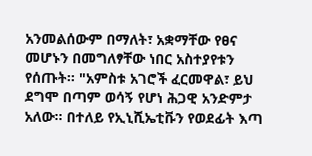አንመልሰውም በማለት፣ አቋማቸው የፀና መሆኑን በመግለፃቸው ነበር አስተያየቱን የሰጡት፡፡ "አምስቱ አገሮች ፈርመዋል፣ ይህ ደግሞ በጣም ወሳኝ የሆነ ሕጋዊ አንድምታ አለው፡፡ በተለይ የኢኒሺኤቲቩን የወደፊት እጣ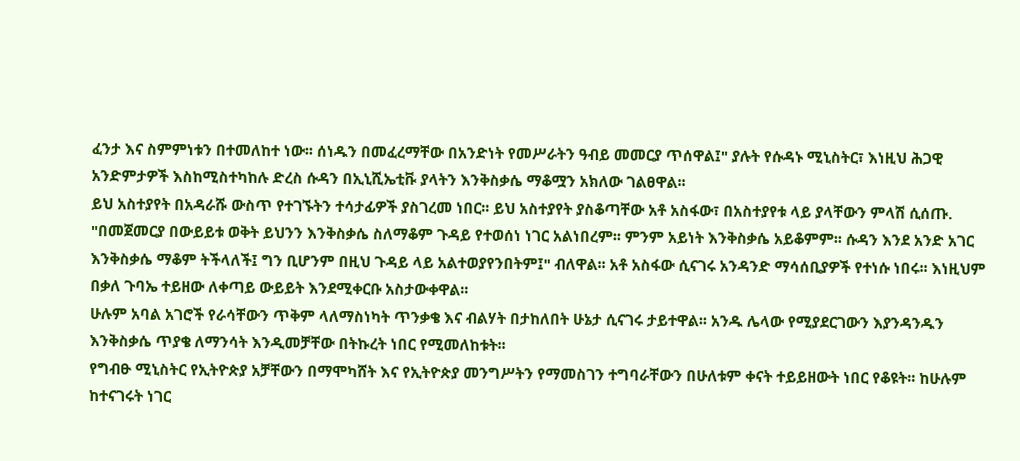ፈንታ እና ስምምነቱን በተመለከተ ነው፡፡ ሰነዱን በመፈረማቸው በአንድነት የመሥራትን ዓብይ መመርያ ጥሰዋል፤" ያሉት የሱዳኑ ሚኒስትር፣ እነዚህ ሕጋዊ አንድምታዎች እስከሚስተካከሉ ድረስ ሱዳን በኢኒሺኤቲቩ ያላትን እንቅስቃሴ ማቆሟን አክለው ገልፀዋል፡፡
ይህ አስተያየት በአዳራሹ ውስጥ የተገኙትን ተሳታፊዎች ያስገረመ ነበር፡፡ ይህ አስተያየት ያስቆጣቸው አቶ አስፋው፣ በአስተያየቱ ላይ ያላቸውን ምላሽ ሲሰጡ. "በመጀመርያ በውይይቱ ወቅት ይህንን እንቅስቃሴ ስለማቆም ጉዳይ የተወሰነ ነገር አልነበረም፡፡ ምንም አይነት እንቅስቃሴ አይቆምም፡፡ ሱዳን እንደ አንድ አገር እንቅስቃሴ ማቆም ትችላለች፤ ግን ቢሆንም በዚህ ጉዳይ ላይ አልተወያየንበትም፤" ብለዋል፡፡ አቶ አስፋው ሲናገሩ አንዳንድ ማሳሰቢያዎች የተነሱ ነበሩ፡፡ እነዚህም በቃለ ጉባኤ ተይዘው ለቀጣይ ውይይት እንደሚቀርቡ አስታውቀዋል፡፡
ሁሉም አባል አገሮች የራሳቸውን ጥቅም ላለማስነካት ጥንቃቄ እና ብልሃት በታከለበት ሁኔታ ሲናገሩ ታይተዋል፡፡ አንዱ ሌላው የሚያደርገውን እያንዳንዱን እንቅስቃሴ ጥያቄ ለማንሳት እንዲመቻቸው በትኩረት ነበር የሚመለከቱት፡፡
የግብፁ ሚኒስትር የኢትዮጵያ አቻቸውን በማሞካሸት እና የኢትዮጵያ መንግሥትን የማመስገን ተግባራቸውን በሁለቱም ቀናት ተይይዘውት ነበር የቆዩት፡፡ ከሁሉም ከተናገሩት ነገር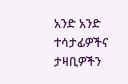አንድ አንድ ተሳታፊዎችና ታዛቢዎችን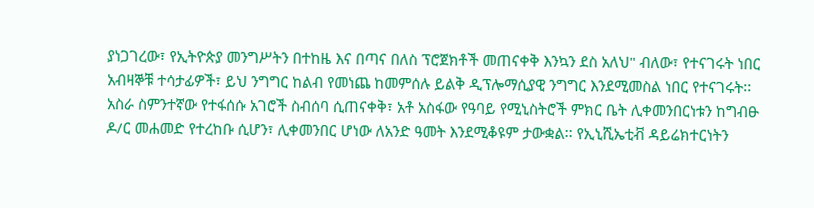ያነጋገረው፣ የኢትዮጵያ መንግሥትን በተከዜ እና በጣና በለስ ፕሮጀክቶች መጠናቀቅ እንኳን ደስ አለህ" ብለው፣ የተናገሩት ነበር አብዛኞቹ ተሳታፊዎች፣ ይህ ንግግር ከልብ የመነጨ ከመምሰሉ ይልቅ ዲፕሎማሲያዊ ንግግር እንደሚመስል ነበር የተናገሩት፡፡
አስራ ስምንተኛው የተፋሰሱ አገሮች ስብሰባ ሲጠናቀቅ፣ አቶ አስፋው የዓባይ የሚኒስትሮች ምክር ቤት ሊቀመንበርነቱን ከግብፁ ዶ/ር መሐመድ የተረከቡ ሲሆን፣ ሊቀመንበር ሆነው ለአንድ ዓመት እንደሚቆዩም ታውቋል፡፡ የኢኒሺኤቲቭ ዳይሬክተርነትን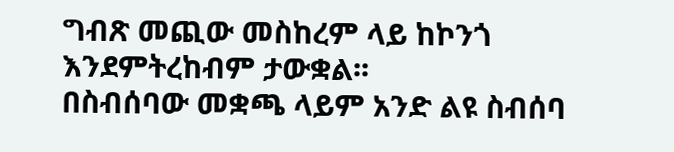ግብጽ መጪው መስከረም ላይ ከኮንጎ እንደምትረከብም ታውቋል፡፡
በስብሰባው መቋጫ ላይም አንድ ልዩ ስብሰባ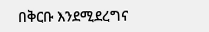በቅርቡ እንደሚደረግና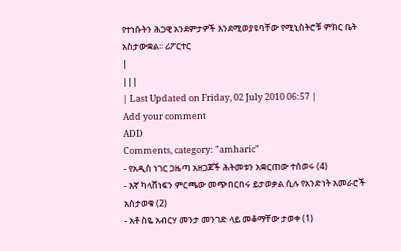የተነሱትን ሕጋዊ አንደምታዎች እንደሚወያዩባቸው የሚኒስትሮቹ ምክር ቤት አስታውቋል፡፡ ሪፖርተር
|
|||
| Last Updated on Friday, 02 July 2010 06:57 |
Add your comment
ADD
Comments, category: "amharic"
- የአዲስ ነገር ጋዜጣ አዘጋጆች ሕትመቱን አቋርጠው ተሰወሩ (4)
- እኛ ካላሸነፍን ምርጫው መጭበርበሩ ይታወቃል ሲሉ የአንድነት አመራሮች አስታወቁ (2)
- አቶ ስዬ አብርሃ መንታ መንገድ ላይ መቆማቸው ታወቀ (1)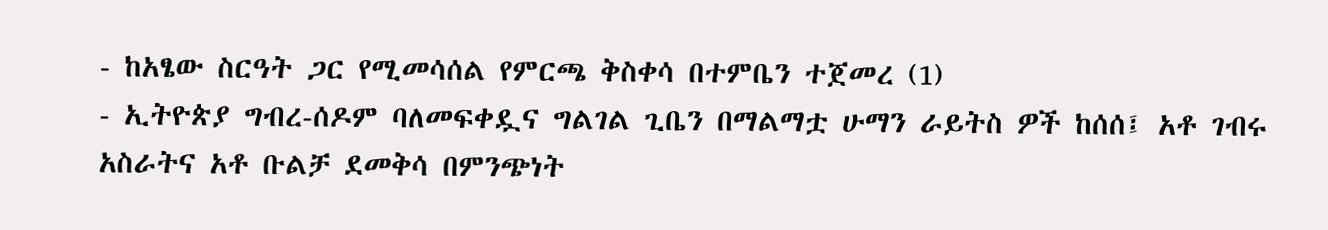- ከአፄው ስርዓት ጋር የሚመሳሰል የምርጫ ቅስቀሳ በተምቤን ተጀመረ (1)
- ኢትዮጵያ ግብረ-ሰዶም ባለመፍቀዷና ግልገል ጊቤን በማልማቷ ሁማን ራይትስ ዎች ከሰሰ፤ አቶ ገብሩ አስራትና አቶ ቡልቻ ደመቅሳ በምንጭነት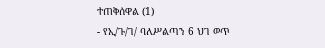ተጠቅሰዋል (1)
- የኢ/ጉ/ገ/ ባለሥልጣን 6 ህገ ወጥ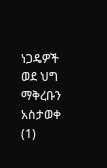ነጋዴዎች ወደ ህግ ማቅረቡን አስታወቀ (1)